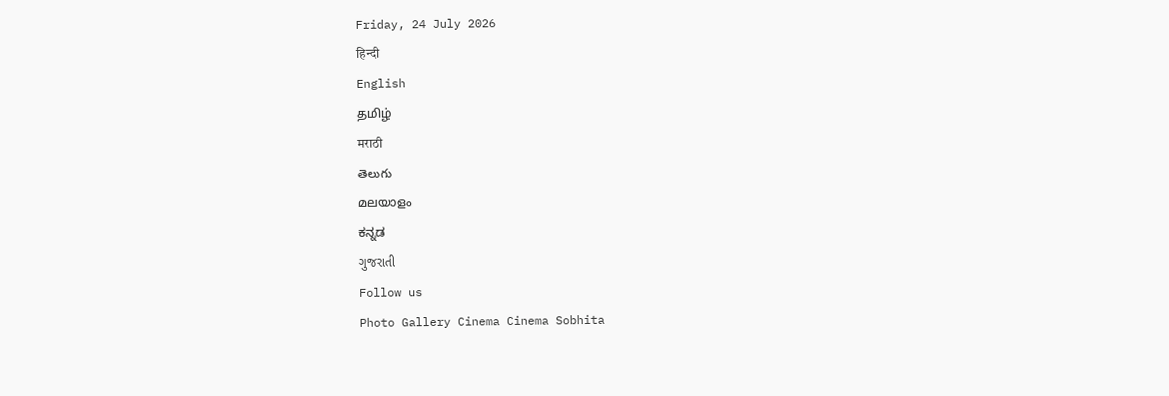Friday, 24 July 2026
हिन्दी
English
தமிழ்
मराठी
తెలుగు
മലയാളം
ಕನ್ನಡ
ગુજરાતી
Follow us
Photo Gallery Cinema Cinema Sobhita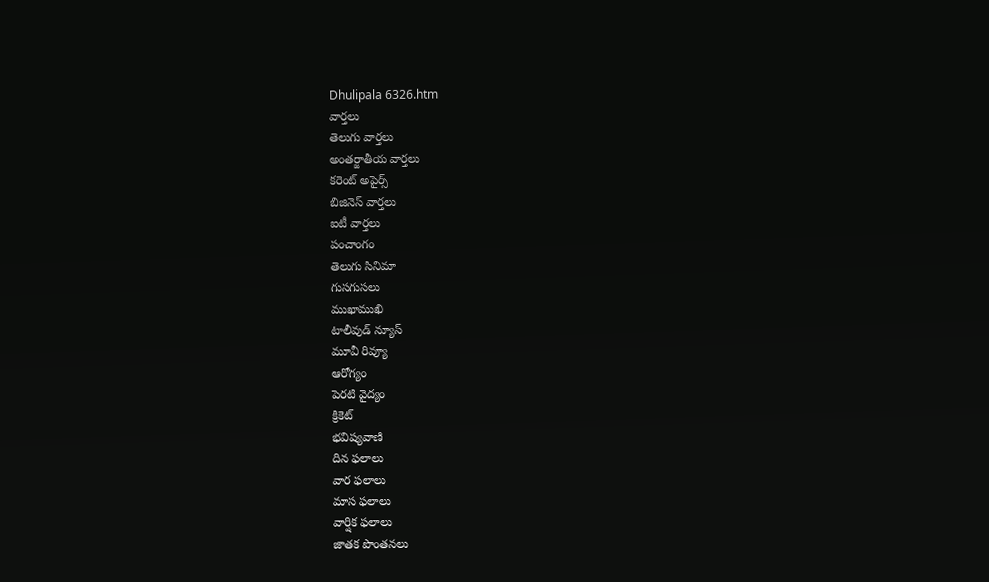Dhulipala 6326.htm
వార్తలు
తెలుగు వార్తలు
అంతర్జాతీయ వార్తలు
కరెంట్ అపైర్స్
బిజినెస్ వార్తలు
ఐటీ వార్తలు
పంచాంగం
తెలుగు సినిమా
గుసగుసలు
ముఖాముఖి
టాలీవుడ్ న్యూస్
మూవీ రివ్యూ
ఆరోగ్యం
పెరటి వైద్యం
క్రికెట్
భవిష్యవాణి
దిన ఫలాలు
వార ఫలాలు
మాస ఫలాలు
వార్షిక ఫలాలు
జాతక పొంతనలు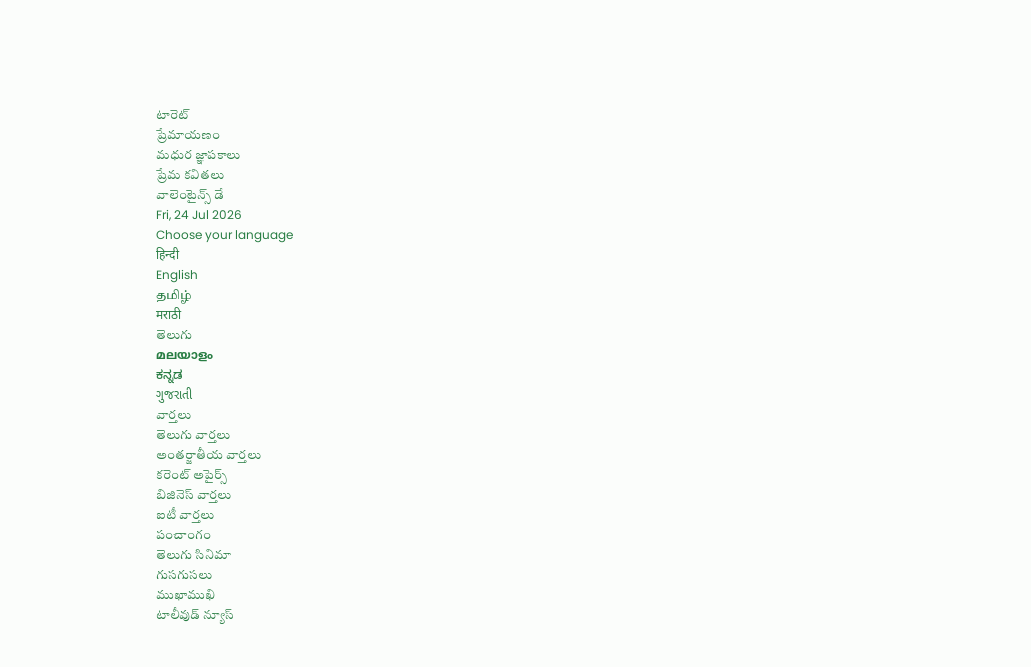టారెట్
ప్రేమాయణం
మధుర జ్ఞాపకాలు
ప్రేమ కవితలు
వాలెంటైన్స్ డే
Fri, 24 Jul 2026
Choose your language
हिन्दी
English
தமிழ்
मराठी
తెలుగు
മലയാളം
ಕನ್ನಡ
ગુજરાતી
వార్తలు
తెలుగు వార్తలు
అంతర్జాతీయ వార్తలు
కరెంట్ అపైర్స్
బిజినెస్ వార్తలు
ఐటీ వార్తలు
పంచాంగం
తెలుగు సినిమా
గుసగుసలు
ముఖాముఖి
టాలీవుడ్ న్యూస్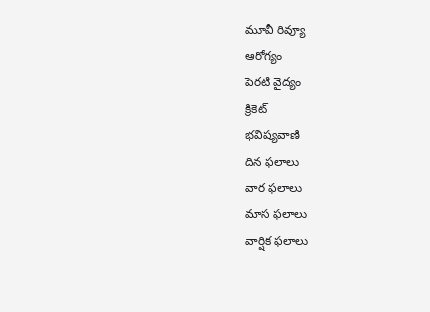మూవీ రివ్యూ
ఆరోగ్యం
పెరటి వైద్యం
క్రికెట్
భవిష్యవాణి
దిన ఫలాలు
వార ఫలాలు
మాస ఫలాలు
వార్షిక ఫలాలు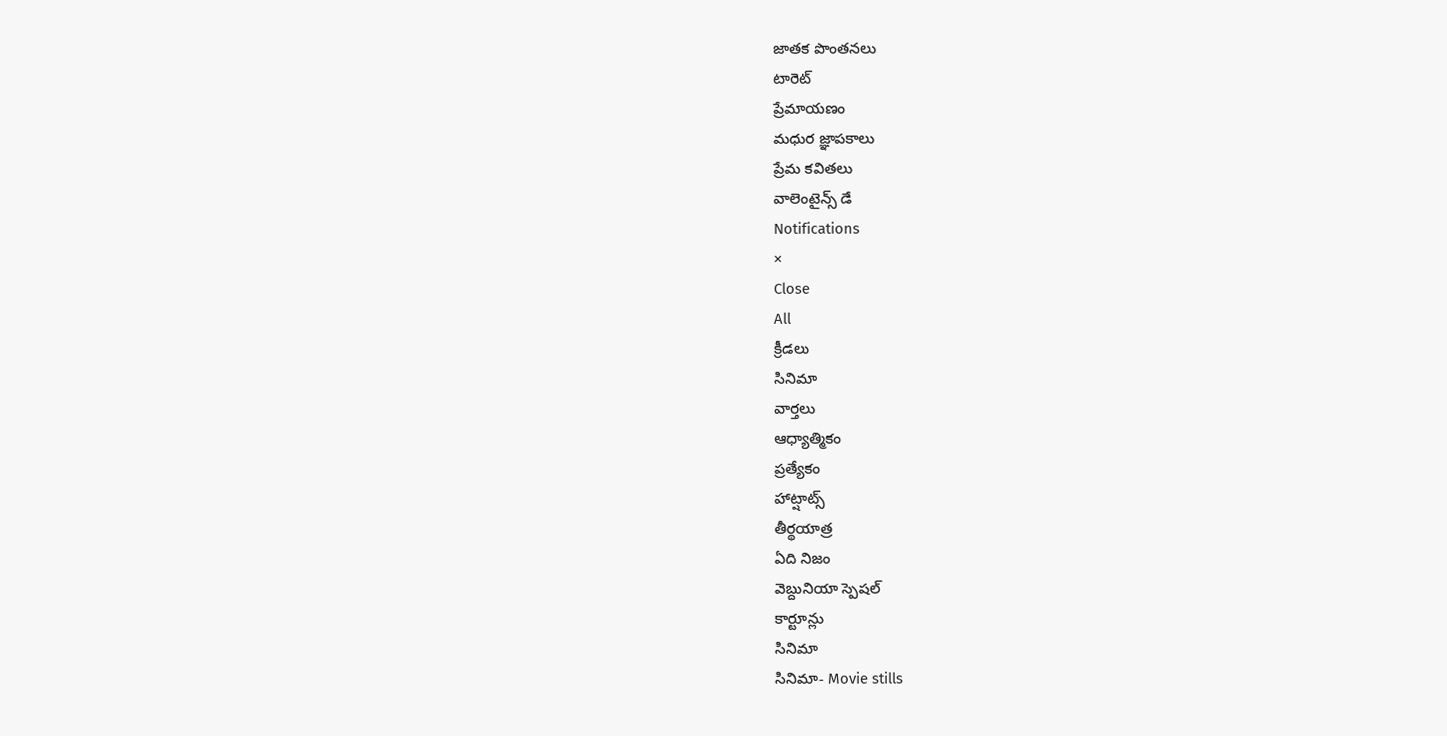జాతక పొంతనలు
టారెట్
ప్రేమాయణం
మధుర జ్ఞాపకాలు
ప్రేమ కవితలు
వాలెంటైన్స్ డే
Notifications
×
Close
All
క్రీడలు
సినిమా
వార్తలు
ఆధ్యాత్మికం
ప్రత్యేకం
హాట్షాట్స్
తీర్థయాత్ర
ఏది నిజం
వెబ్దునియా స్పెషల్
కార్టూన్లు
సినిమా
సినిమా- Movie stills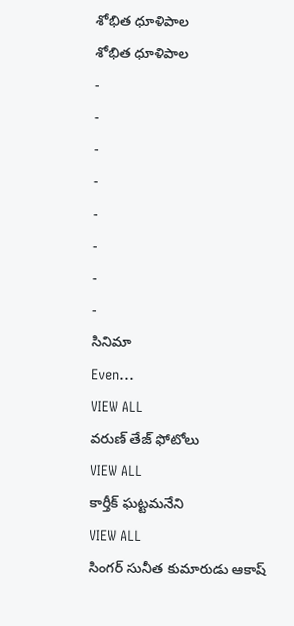శోభిత ధూళిపాల
శోభిత ధూళిపాల
-
-
-
-
-
-
-
-
సినిమా
Even...
VIEW ALL
వరుణ్ తేజ్ ఫోటోలు
VIEW ALL
కార్తీక్ ఘట్టమనేని
VIEW ALL
సింగర్ సునీత కుమారుడు ఆకాష్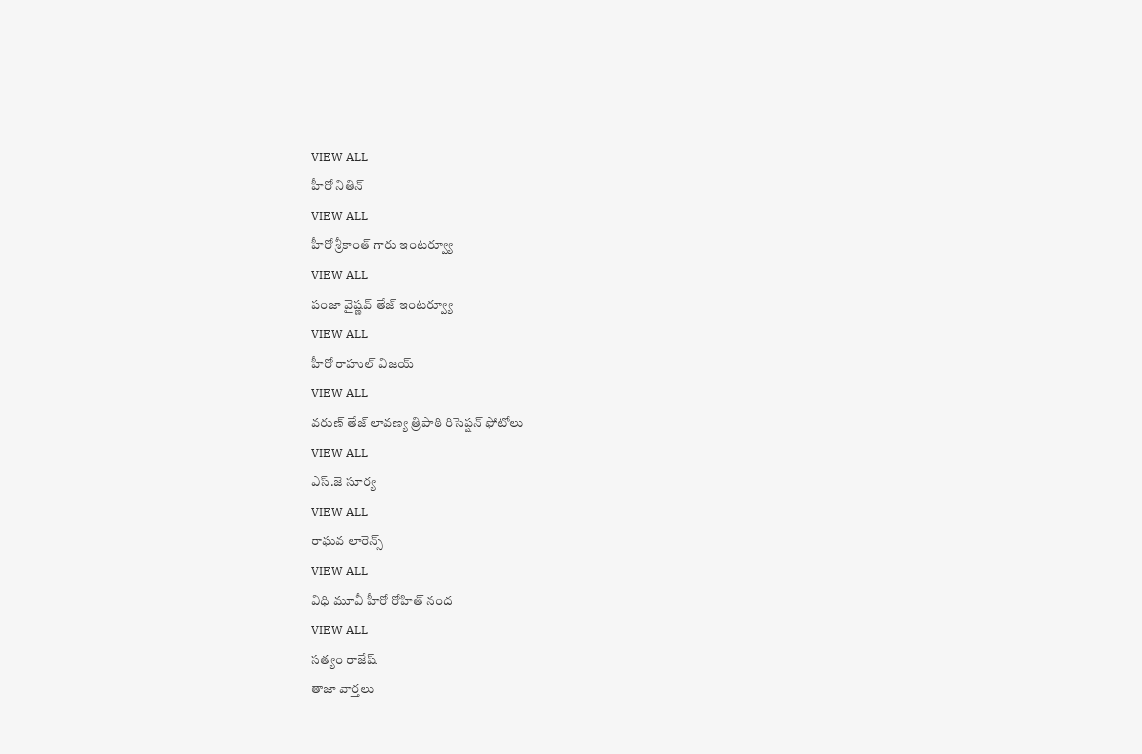VIEW ALL
హీరో నితిన్
VIEW ALL
హీరో శ్రీకాంత్ గారు ఇంటర్వ్యూ
VIEW ALL
పంజా వైష్ణవ్ తేజ్ ఇంటర్వ్యూ
VIEW ALL
హీరో రాహుల్ విజయ్
VIEW ALL
వరుణ్ తేజ్ లావణ్య త్రిపాఠి రిసెప్షన్ ఫోటోలు
VIEW ALL
ఎస్.జె సూర్య
VIEW ALL
రాఘవ లారెన్స్
VIEW ALL
విధి మూవీ హీరో రోహిత్ నంద
VIEW ALL
సత్యం రాజేష్
తాజా వార్తలు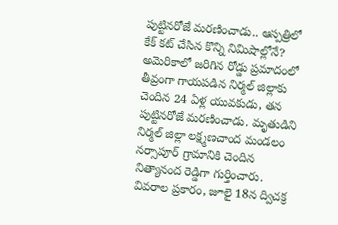పుట్టినరోజే మరణించాడు.. ఆస్పత్రిలో కేక్ కట్ చేసిన కొన్ని నిమిషాల్లోనే?
అమెరికాలో జరిగిన రోడ్డు ప్రమాదంలో తీవ్రంగా గాయపడిన నిర్మల్ జిల్లాకు చెందిన 24 ఏళ్ల యువకుడు, తన పుట్టినరోజే మరణించాడు. మృతుడిని నిర్మల్ జిల్లా లక్ష్మణచాంద మండలం నర్సాపూర్ గ్రామానికి చెందిన నిత్యానంద రెడ్డిగా గుర్తించారు. వివరాల ప్రకారం, జూలై 18న ద్విచక్ర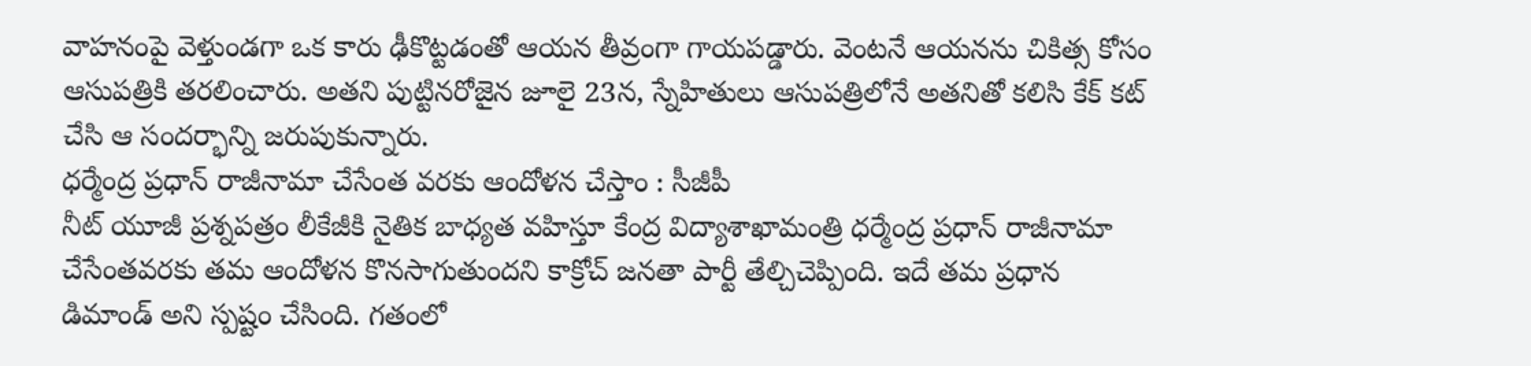వాహనంపై వెళ్తుండగా ఒక కారు ఢీకొట్టడంతో ఆయన తీవ్రంగా గాయపడ్డారు. వెంటనే ఆయనను చికిత్స కోసం ఆసుపత్రికి తరలించారు. అతని పుట్టినరోజైన జూలై 23న, స్నేహితులు ఆసుపత్రిలోనే అతనితో కలిసి కేక్ కట్ చేసి ఆ సందర్భాన్ని జరుపుకున్నారు.
ధర్మేంద్ర ప్రధాన్ రాజీనామా చేసేంత వరకు ఆందోళన చేస్తాం : సీజీపీ
నీట్ యూజీ ప్రశ్నపత్రం లీకేజీకి నైతిక బాధ్యత వహిస్తూ కేంద్ర విద్యాశాఖామంత్రి ధర్మేంద్ర ప్రధాన్ రాజీనామా చేసేంతవరకు తమ ఆందోళన కొనసాగుతుందని కాక్రోచ్ జనతా పార్టీ తేల్చిచెప్పింది. ఇదే తమ ప్రధాన డిమాండ్ అని స్పష్టం చేసింది. గతంలో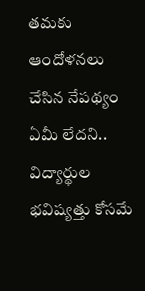తమకు ఆందోళనలు చేసిన నేపథ్యం ఏమీ లేదని.. విద్యార్థుల భవిష్యత్తు కోసమే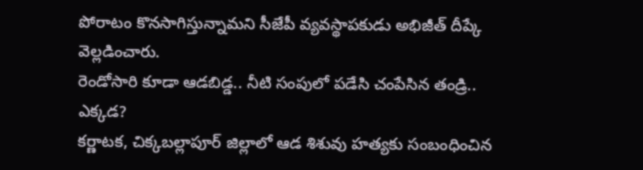పోరాటం కొనసాగిస్తున్నామని సీజేపీ వ్యవస్థాపకుడు అభిజీత్ దీప్కే వెల్లడించారు.
రెండోసారి కూడా ఆడబిడ్డ.. నీటి సంపులో పడేసి చంపేసిన తండ్రి.. ఎక్కడ?
కర్ణాటక, చిక్కబల్లాపూర్ జిల్లాలో ఆడ శిశువు హత్యకు సంబంధించిన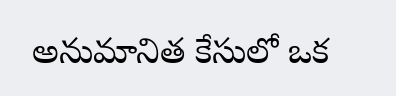అనుమానిత కేసులో ఒక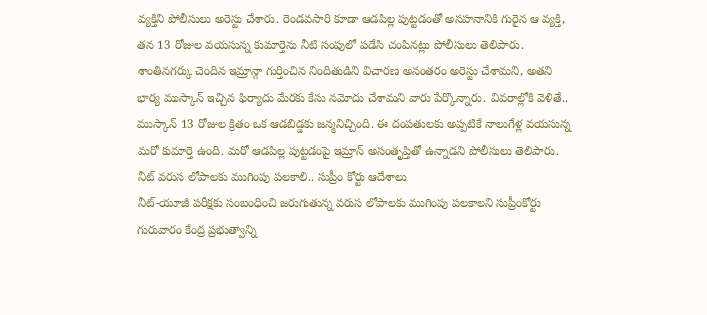వ్యక్తిని పోలీసులు అరెస్టు చేశారు. రెండవసారి కూడా ఆడపిల్ల పుట్టడంతో అసహనానికి గురైన ఆ వ్యక్తి, తన 13 రోజుల వయసున్న కుమార్తెను నీటి సంపులో పడేసి చంపినట్లు పోలీసులు తెలిపారు. శాంతినగర్కు చెందిన ఇమ్రాన్గా గుర్తించిన నిందితుడిని విచారణ అనంతరం అరెస్టు చేశామని, అతని భార్య ముస్కాన్ ఇచ్చిన ఫిర్యాదు మేరకు కేసు నమోదు చేశామని వారు పేర్కొన్నారు. వివరాల్లోకి వెళితే.. ముస్కాన్ 13 రోజుల క్రితం ఒక ఆడబిడ్డకు జన్మనిచ్చింది. ఈ దంపతులకు అప్పటికే నాలుగేళ్ల వయసున్న మరో కుమార్తె ఉంది. మరో ఆడపిల్ల పుట్టడంపై ఇమ్రాన్ అసంతృప్తితో ఉన్నాడని పోలీసులు తెలిపారు.
నీట్ వరుస లోపాలకు ముగింపు పలకాలి.. సుప్రీం కోర్టు ఆదేశాలు
నీట్-యూజీ పరీక్షకు సంబంధించి జరుగుతున్న వరుస లోపాలకు ముగింపు పలకాలని సుప్రీంకోర్టు గురువారం కేంద్ర ప్రభుత్వాన్ని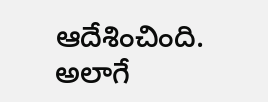ఆదేశించింది. అలాగే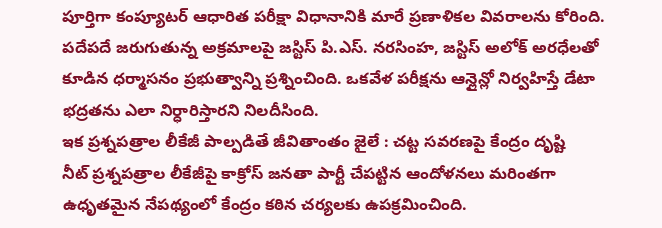పూర్తిగా కంప్యూటర్ ఆధారిత పరీక్షా విధానానికి మారే ప్రణాళికల వివరాలను కోరింది. పదేపదే జరుగుతున్న అక్రమాలపై జస్టిస్ పి.ఎస్. నరసింహ, జస్టిస్ అలోక్ అరధేలతో కూడిన ధర్మాసనం ప్రభుత్వాన్ని ప్రశ్నించింది. ఒకవేళ పరీక్షను ఆన్లైన్లో నిర్వహిస్తే డేటా భద్రతను ఎలా నిర్ధారిస్తారని నిలదీసింది.
ఇక ప్రశ్నపత్రాల లీకేజీ పాల్పడితే జీవితాంతం జైలే : చట్ట సవరణపై కేంద్రం దృష్టి
నీట్ ప్రశ్నపత్రాల లీకేజీపై కాక్రోస్ జనతా పార్టీ చేపట్టిన ఆందోళనలు మరింతగా ఉధృతమైన నేపథ్యంలో కేంద్రం కఠిన చర్యలకు ఉపక్రమించింది.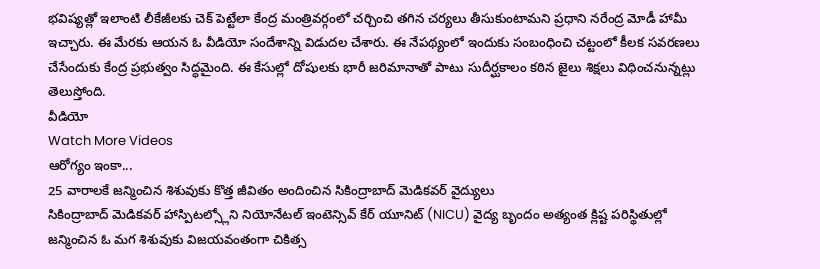భవిష్యత్లో ఇలాంటి లీకేజీలకు చెక్ పెట్టేలా కేంద్ర మంత్రివర్గంలో చర్చించి తగిన చర్యలు తీసుకుంటామని ప్రధాని నరేంద్ర మోడీ హామీ ఇచ్చారు. ఈ మేరకు ఆయన ఓ వీడియో సందేశాన్ని విడుదల చేశారు. ఈ నేపథ్యంలో ఇందుకు సంబంధించి చట్టంలో కీలక సవరణలు చేసేందుకు కేంద్ర ప్రభుత్వం సిద్ధమైంది. ఈ కేసుల్లో దోషులకు భారీ జరిమానాతో పాటు సుదీర్ఘకాలం కఠిన జైలు శిక్షలు విధించనున్నట్లు తెలుస్తోంది.
వీడియో
Watch More Videos
ఆరోగ్యం ఇంకా...
25 వారాలకే జన్మించిన శిశువుకు కొత్త జీవితం అందించిన సికింద్రాబాద్ మెడికవర్ వైద్యులు
సికింద్రాబాద్ మెడికవర్ హాస్పిటల్స్లోని నియోనేటల్ ఇంటెన్సివ్ కేర్ యూనిట్ (NICU) వైద్య బృందం అత్యంత క్లిష్ట పరిస్థితుల్లో జన్మించిన ఓ మగ శిశువుకు విజయవంతంగా చికిత్స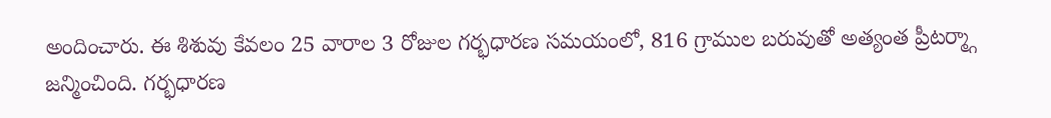అందించారు. ఈ శిశువు కేవలం 25 వారాల 3 రోజుల గర్భధారణ సమయంలో, 816 గ్రాముల బరువుతో అత్యంత ప్రీటర్మ్గా జన్మించింది. గర్భధారణ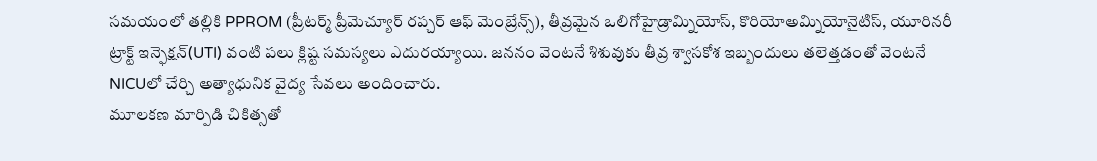సమయంలో తల్లికి PPROM (ప్రీటర్మ్ ప్రీమెచ్యూర్ రప్చర్ ఆఫ్ మెంబ్రేన్స్), తీవ్రమైన ఒలిగోహైడ్రామ్నియోస్, కొరియోఅమ్నియోనైటిస్, యూరినరీ ట్రాక్ట్ ఇన్ఫెక్షన్(UTI) వంటి పలు క్లిష్ట సమస్యలు ఎదురయ్యాయి. జననం వెంటనే శిశువుకు తీవ్ర శ్వాసకోశ ఇబ్బందులు తలెత్తడంతో వెంటనే NICUలో చేర్చి అత్యాధునిక వైద్య సేవలు అందించారు.
మూలకణ మార్పిడి చికిత్సతో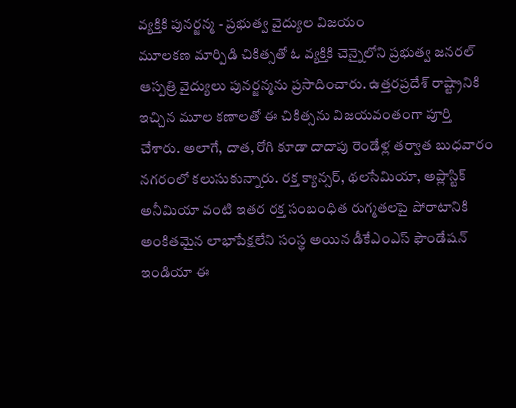వ్యక్తికి పునర్జన్మ - ప్రభుత్వ వైద్యుల విజయం
మూలకణ మార్పిడి చికిత్సతో ఓ వ్యక్తికి చెన్నైలోని ప్రభుత్వ జనరల్ ఆస్పత్రి వైద్యులు పునర్జన్మను ప్రసాదించారు. ఉత్తరప్రదేశ్ రాష్ట్రానికి ఇచ్చిన మూల కణాలతో ఈ చికిత్సను విజయవంతంగా పూర్తి చేశారు. అలాగే, దాత, రోగి కూడా దాదాపు రెండేళ్ల తర్వాత బుధవారం నగరంలో కలుసుకున్నారు. రక్త క్యాన్సర్, థలసేమియా, అప్లాస్టిక్ అనీమియా వంటి ఇతర రక్త సంబంధిత రుగ్మతలపై పోరాటానికి అంకితమైన లాభాపేక్షలేని సంస్థ అయిన డీకేఎంఎస్ ఫౌండేషన్ ఇండియా ఈ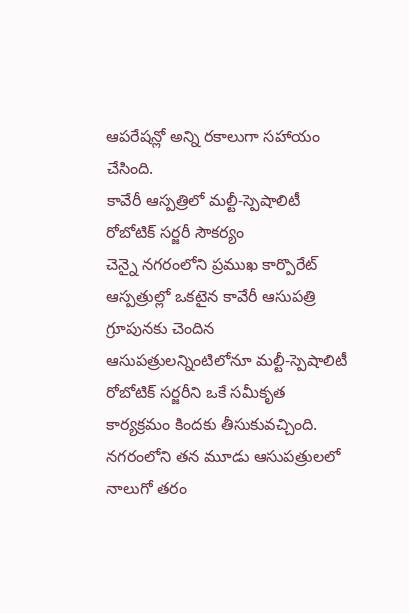ఆపరేషన్లో అన్ని రకాలుగా సహాయం చేసింది.
కావేరీ ఆస్పత్రిలో మల్టీ-స్పెషాలిటీ రోబోటిక్ సర్జరీ సౌకర్యం
చెన్నై నగరంలోని ప్రముఖ కార్పొరేట్ ఆస్పత్రుల్లో ఒకటైన కావేరీ ఆసుపత్రి గ్రూపునకు చెందిన ఆసుపత్రులన్నింటిలోనూ మల్టీ-స్పెషాలిటీ రోబోటిక్ సర్జరీని ఒకే సమీకృత కార్యక్రమం కిందకు తీసుకువచ్చింది. నగరంలోని తన మూడు ఆసుపత్రులలో నాలుగో తరం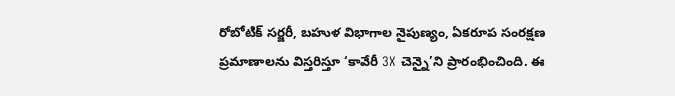రోబోటిక్ సర్జరీ, బహుళ విభాగాల నైపుణ్యం, ఏకరూప సంరక్షణ ప్రమాణాలను విస్తరిస్తూ ‘కావేరీ 3X చెన్నై’ని ప్రారంభించింది. ఈ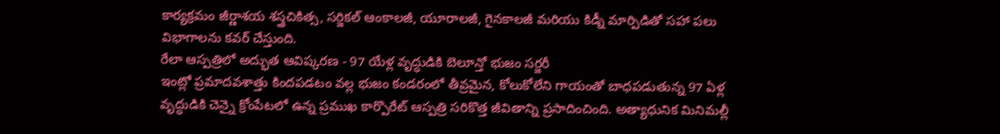కార్యక్రమం జీర్ణాశయ శస్త్రచికిత్స, సర్జికల్ ఆంకాలజీ, యూరాలజీ, గైనకాలజీ మరియు కిడ్నీ మార్పిడితో సహా పలు విభాగాలను కవర్ చేస్తుంది.
రేలా ఆస్పత్రిలో అద్భుత ఆవిష్కరణ - 97 యేళ్ల వృద్ధుడికి బెలూన్తో భుజం సర్జరీ
ఇంట్లో ప్రమాదవశాత్తు కిందపడటం వల్ల భుజం కండరంలో తీవ్రమైన, కోలుకోలేని గాయంతో బాధపడుతున్న 97 ఏళ్ల వృద్ధుడికి చెన్నై క్రోంపేటలో ఉన్న ప్రముఖ కార్పొరేట్ ఆస్పత్రి సరికొత్త జీవితాన్ని ప్రసాదించింది. అత్యాధునిక మినిమల్లీ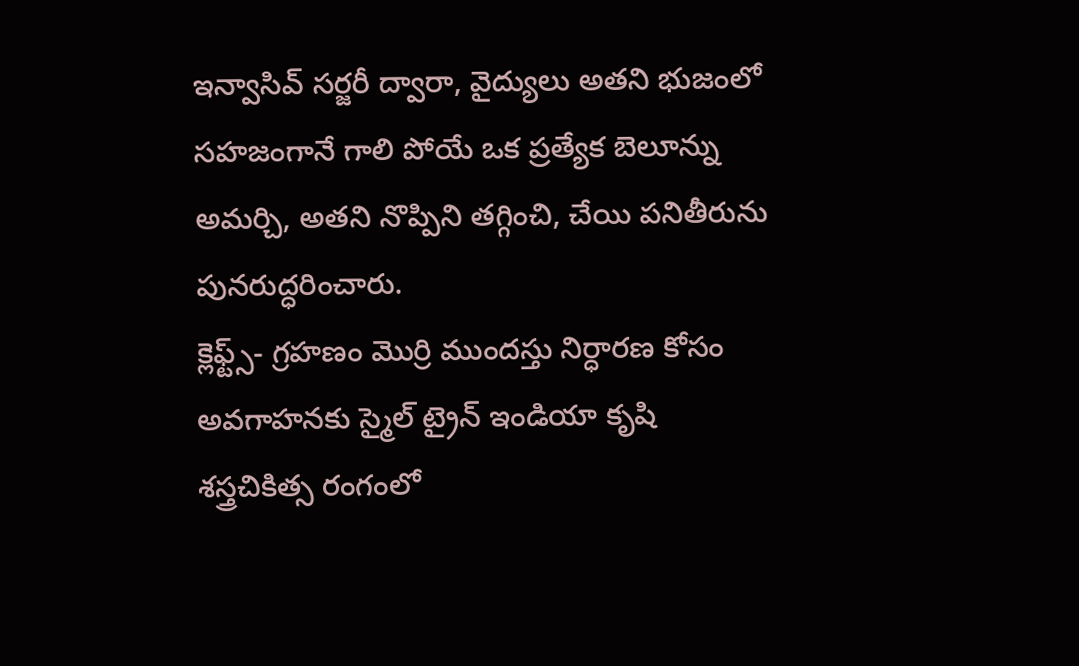ఇన్వాసివ్ సర్జరీ ద్వారా, వైద్యులు అతని భుజంలో సహజంగానే గాలి పోయే ఒక ప్రత్యేక బెలూన్ను అమర్చి, అతని నొప్పిని తగ్గించి, చేయి పనితీరును పునరుద్ధరించారు.
క్లెఫ్ట్స్- గ్రహణం మొర్రి ముందస్తు నిర్ధారణ కోసం అవగాహనకు స్మైల్ ట్రైన్ ఇండియా కృషి
శస్త్రచికిత్స రంగంలో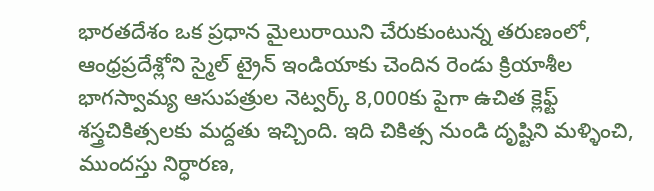భారతదేశం ఒక ప్రధాన మైలురాయిని చేరుకుంటున్న తరుణంలో, ఆంధ్రప్రదేశ్లోని స్మైల్ ట్రైన్ ఇండియాకు చెందిన రెండు క్రియాశీల భాగస్వామ్య ఆసుపత్రుల నెట్వర్క్ 8,000కు పైగా ఉచిత క్లెఫ్ట్ శస్త్రచికిత్సలకు మద్దతు ఇచ్చింది. ఇది చికిత్స నుండి దృష్టిని మళ్ళించి, ముందస్తు నిర్ధారణ,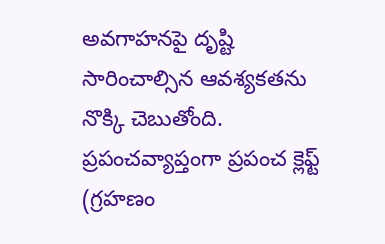అవగాహనపై దృష్టి సారించాల్సిన ఆవశ్యకతను నొక్కి చెబుతోంది. ప్రపంచవ్యాప్తంగా ప్రపంచ క్లెఫ్ట్ (గ్రహణం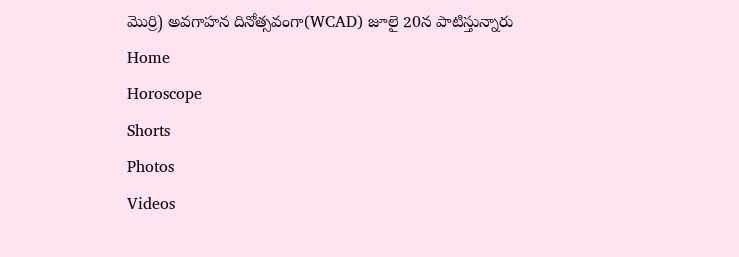మొర్రి) అవగాహన దినోత్సవంగా(WCAD) జూలై 20న పాటిస్తున్నారు
Home
Horoscope
Shorts
Photos
Videos